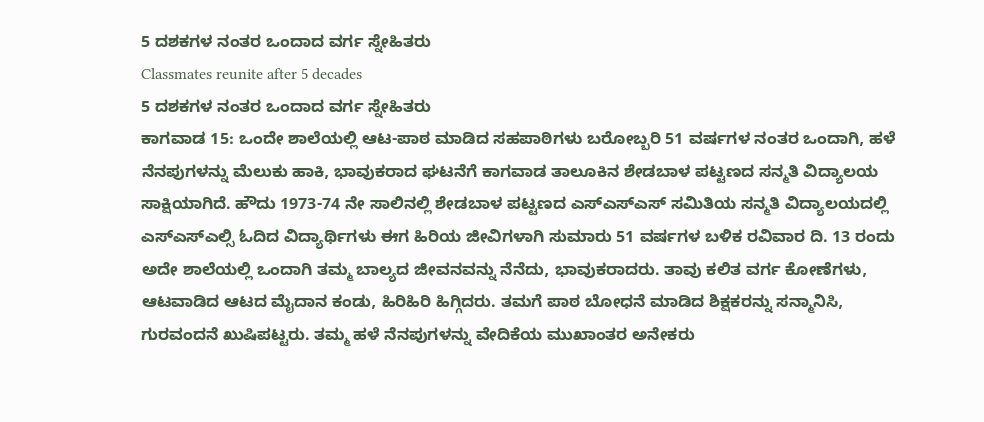5 ದಶಕಗಳ ನಂತರ ಒಂದಾದ ವರ್ಗ ಸ್ನೇಹಿತರು
Classmates reunite after 5 decades
5 ದಶಕಗಳ ನಂತರ ಒಂದಾದ ವರ್ಗ ಸ್ನೇಹಿತರು
ಕಾಗವಾಡ 15: ಒಂದೇ ಶಾಲೆಯಲ್ಲಿ ಆಟ-ಪಾಠ ಮಾಡಿದ ಸಹಪಾಠಿಗಳು ಬರೋಬ್ಬರಿ 51 ವರ್ಷಗಳ ನಂತರ ಒಂದಾಗಿ, ಹಳೆ ನೆನಪುಗಳನ್ನು ಮೆಲುಕು ಹಾಕಿ, ಭಾವುಕರಾದ ಘಟನೆಗೆ ಕಾಗವಾಡ ತಾಲೂಕಿನ ಶೇಡಬಾಳ ಪಟ್ಟಣದ ಸನ್ಮತಿ ವಿದ್ಯಾಲಯ ಸಾಕ್ಷಿಯಾಗಿದೆ. ಹೌದು 1973-74 ನೇ ಸಾಲಿನಲ್ಲಿ ಶೇಡಬಾಳ ಪಟ್ಟಣದ ಎಸ್ಎಸ್ಎಸ್ ಸಮಿತಿಯ ಸನ್ಮತಿ ವಿದ್ಯಾಲಯದಲ್ಲಿ ಎಸ್ಎಸ್ಎಲ್ಸಿ ಓದಿದ ವಿದ್ಯಾರ್ಥಿಗಳು ಈಗ ಹಿರಿಯ ಜೀವಿಗಳಾಗಿ ಸುಮಾರು 51 ವರ್ಷಗಳ ಬಳಿಕ ರವಿವಾರ ದಿ. 13 ರಂದು ಅದೇ ಶಾಲೆಯಲ್ಲಿ ಒಂದಾಗಿ ತಮ್ಮ ಬಾಲ್ಯದ ಜೀವನವನ್ನು ನೆನೆದು, ಭಾವುಕರಾದರು. ತಾವು ಕಲಿತ ವರ್ಗ ಕೋಣೆಗಳು, ಆಟವಾಡಿದ ಆಟದ ಮೈದಾನ ಕಂಡು, ಹಿರಿಹಿರಿ ಹಿಗ್ಗಿದರು. ತಮಗೆ ಪಾಠ ಬೋಧನೆ ಮಾಡಿದ ಶಿಕ್ಷಕರನ್ನು ಸನ್ಮಾನಿಸಿ, ಗುರವಂದನೆ ಖುಷಿಪಟ್ಟರು. ತಮ್ಮ ಹಳೆ ನೆನಪುಗಳನ್ನು ವೇದಿಕೆಯ ಮುಖಾಂತರ ಅನೇಕರು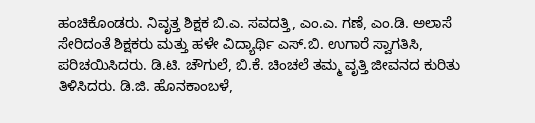ಹಂಚಿಕೊಂಡರು. ನಿವೃತ್ತ ಶಿಕ್ಷಕ ಬಿ.ಎ. ಸವದತ್ತಿ, ಎಂ.ಎ. ಗಣೆ, ಎಂ.ಡಿ. ಅಲಾಸೆ ಸೇರಿದಂತೆ ಶಿಕ್ಷಕರು ಮತ್ತು ಹಳೇ ವಿದ್ಯಾರ್ಥಿ ಎಸ್.ಬಿ. ಉಗಾರೆ ಸ್ವಾಗತಿಸಿ, ಪರಿಚಯಿಸಿದರು. ಡಿ.ಟಿ. ಚೌಗುಲೆ, ಬಿ.ಕೆ. ಚಿಂಚಲೆ ತಮ್ಮ ವೃತ್ತಿ ಜೀವನದ ಕುರಿತು ತಿಳಿಸಿದರು. ಡಿ.ಜಿ. ಹೊನಕಾಂಬಳೆ,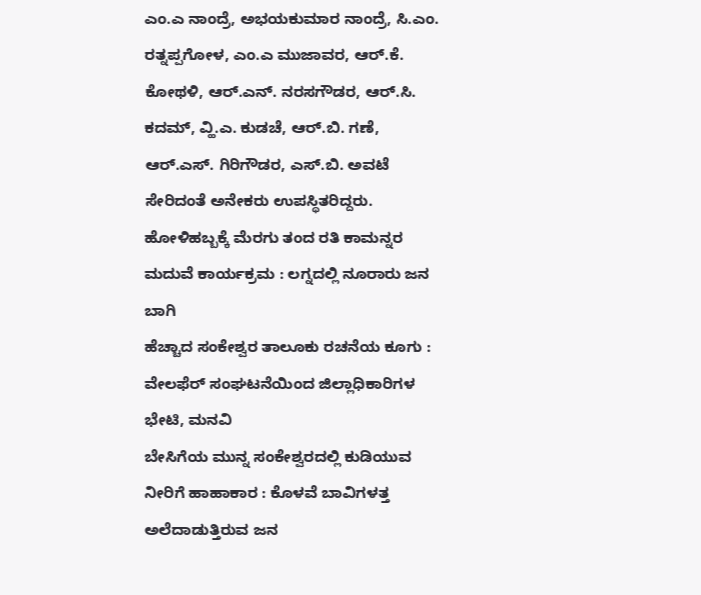ಎಂ.ಎ ನಾಂದ್ರೆ, ಅಭಯಕುಮಾರ ನಾಂದ್ರೆ, ಸಿ.ಎಂ. ರತ್ನಪ್ಪಗೋಳ, ಎಂ.ಎ ಮುಜಾವರ, ಆರ್.ಕೆ. ಕೋಥಳಿ, ಆರ್.ಎನ್. ನರಸಗೌಡರ, ಆರ್.ಸಿ. ಕದಮ್, ವ್ಹಿ.ಎ. ಕುಡಚೆ, ಆರ್.ಬಿ. ಗಣೆ, ಆರ್.ಎಸ್. ಗಿರಿಗೌಡರ, ಎಸ್.ಬಿ. ಅವಟೆ ಸೇರಿದಂತೆ ಅನೇಕರು ಉಪಸ್ಥಿತರಿದ್ದರು.
ಹೋಳಿಹಬ್ಬಕ್ಕೆ ಮೆರಗು ತಂದ ರತಿ ಕಾಮನ್ನರ ಮದುವೆ ಕಾರ್ಯಕ್ರಮ : ಲಗ್ನದಲ್ಲಿ ನೂರಾರು ಜನ ಬಾಗಿ
ಹೆಚ್ಚಾದ ಸಂಕೇಶ್ವರ ತಾಲೂಕು ರಚನೆಯ ಕೂಗು : ವೇಲಫೆರ್ ಸಂಘಟನೆಯಿಂದ ಜಿಲ್ಲಾಧಿಕಾರಿಗಳ ಭೇಟಿ, ಮನವಿ
ಬೇಸಿಗೆಯ ಮುನ್ನ ಸಂಕೇಶ್ವರದಲ್ಲಿ ಕುಡಿಯುವ ನೀರಿಗೆ ಹಾಹಾಕಾರ : ಕೊಳವೆ ಬಾವಿಗಳತ್ತ ಅಲೆದಾಡುತ್ತಿರುವ ಜನ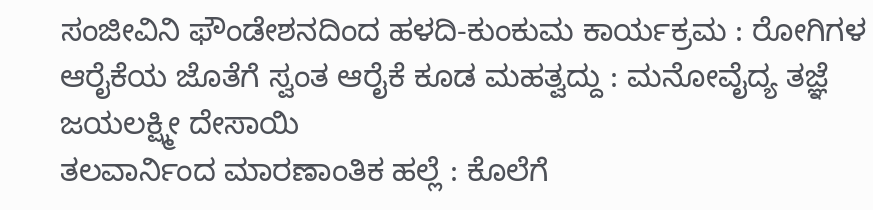ಸಂಜೀವಿನಿ ಫೌಂಡೇಶನದಿಂದ ಹಳದಿ-ಕುಂಕುಮ ಕಾರ್ಯಕ್ರಮ : ರೋಗಿಗಳ ಆರೈಕೆಯ ಜೊತೆಗೆ ಸ್ವಂತ ಆರೈಕೆ ಕೂಡ ಮಹತ್ವದ್ದು : ಮನೋವೈದ್ಯ ತಜ್ಞೆ ಜಯಲಕ್ಷ್ಮೀ ದೇಸಾಯಿ
ತಲವಾರ್ನಿಂದ ಮಾರಣಾಂತಿಕ ಹಲ್ಲೆ : ಕೊಲೆಗೆ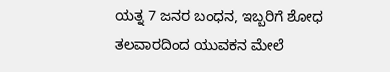ಯತ್ನ 7 ಜನರ ಬಂಧನ, ಇಬ್ಬರಿಗೆ ಶೋಧ
ತಲವಾರದಿಂದ ಯುವಕನ ಮೇಲೆ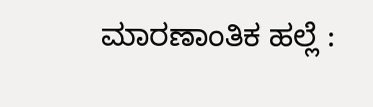ಮಾರಣಾಂತಿಕ ಹಲ್ಲೆ :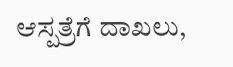ಆಸ್ಪತ್ರೆಗೆ ದಾಖಲು,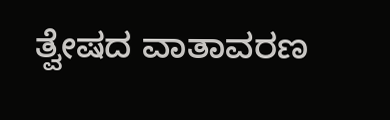ತ್ವೇಷದ ವಾತಾವರಣ